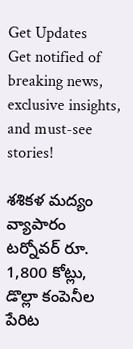Get Updates
Get notified of breaking news, exclusive insights, and must-see stories!

శశికళ మద్యం వ్యాపారం టర్నోవర్ రూ. 1,800 కోట్లు, డొల్లా కంపెనీల పేరిట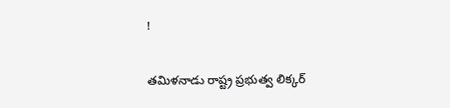!

తమిళనాడు రాష్ట్ర ప్రభుత్వ లిక్కర్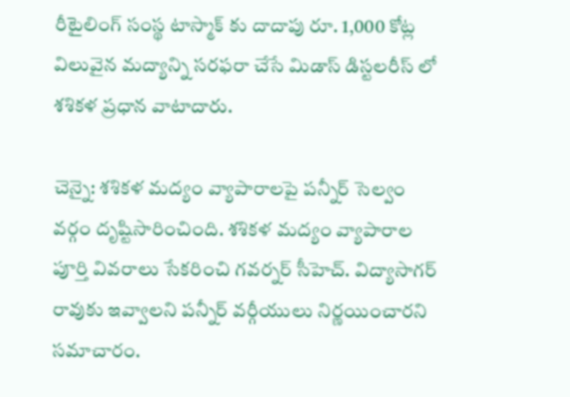రీటైలింగ్ సంస్థ టాస్మాక్ కు దాదాపు రూ. 1,000 కోట్ల విలువైన మద్యాన్ని సరఫరా చేసే మిడాస్ డిస్టలరీస్ లో శశికళ ప్రధాన వాటాదారు.

చెన్నై: శశికళ మద్యం వ్యాపారాలపై పన్నీర్ సెల్వం వర్గం దృష్టిసారించింది. శశికళ మద్యం వ్యాపారాల పూర్తి వివరాలు సేకరించి గవర్నర్ సీహెచ్. విద్యాసాగర్ రావుకు ఇవ్వాలని పన్నీర్ వర్గీయులు నిర్ణయించారని సమాచారం.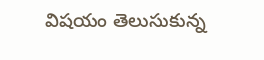విషయం తెలుసుకున్న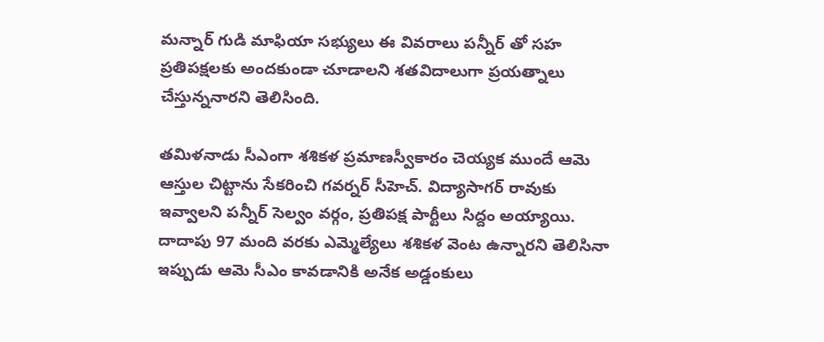మన్నార్ గుడి మాఫియా సభ్యులు ఈ వివరాలు పన్నీర్ తో సహ ప్రతిపక్షలకు అందకుండా చూడాలని శతవిదాలుగా ప్రయత్నాలు చేస్తున్ననారని తెలిసింది.

తమిళనాడు సీఎంగా శశికళ ప్రమాణస్వీకారం చెయ్యక ముందే ఆమె ఆస్తుల చిట్టాను సేకరించి గవర్నర్ సీహెచ్. విద్యాసాగర్ రావుకు ఇవ్వాలని పన్నీర్ సెల్వం వర్గం, ప్రతిపక్ష పార్టీలు సిద్దం అయ్యాయి. దాదాపు 97 మంది వరకు ఎమ్మెల్యేలు శశికళ వెంట ఉన్నారని తెలిసినా ఇప్పుడు ఆమె సీఎం కావడానికి అనేక అడ్డంకులు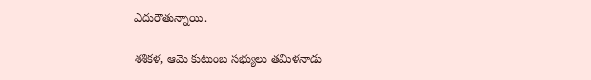ఎదురౌతున్నాయి.

శశికళ, ఆమె కుటుంబ సభ్యులు తమిళనాడు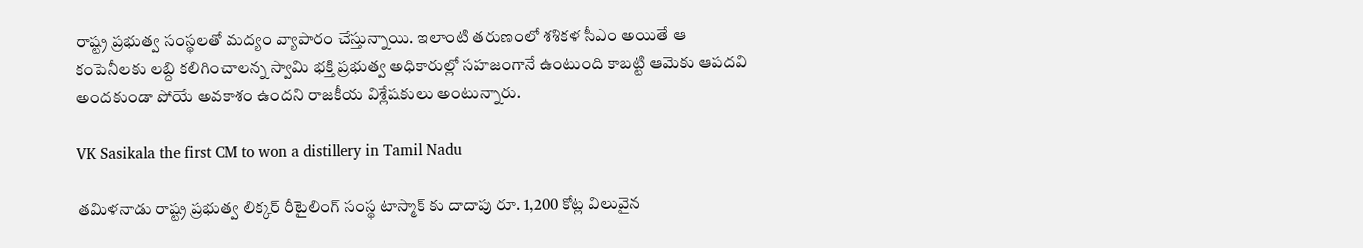రాష్ట్ర ప్రభుత్వ సంస్థలతో మద్యం వ్యాపారం చేస్తున్నాయి. ఇలాంటి తరుణంలో శశికళ సీఎం అయితే ఆ కంపెనీలకు లబ్ది కలిగించాలన్న స్వామి భక్తి ప్రభుత్వ అధికారుల్లో సహజంగానే ఉంటుంది కాబట్టి ఆమెకు ఆపదవి అందకుండా పోయే అవకాశం ఉందని రాజకీయ విశ్లేషకులు అంటున్నారు.

VK Sasikala the first CM to won a distillery in Tamil Nadu

తమిళనాడు రాష్ట్ర ప్రభుత్వ లిక్కర్ రీటైలింగ్ సంస్థ టాస్మాక్ కు దాదాపు రూ. 1,200 కోట్ల విలువైన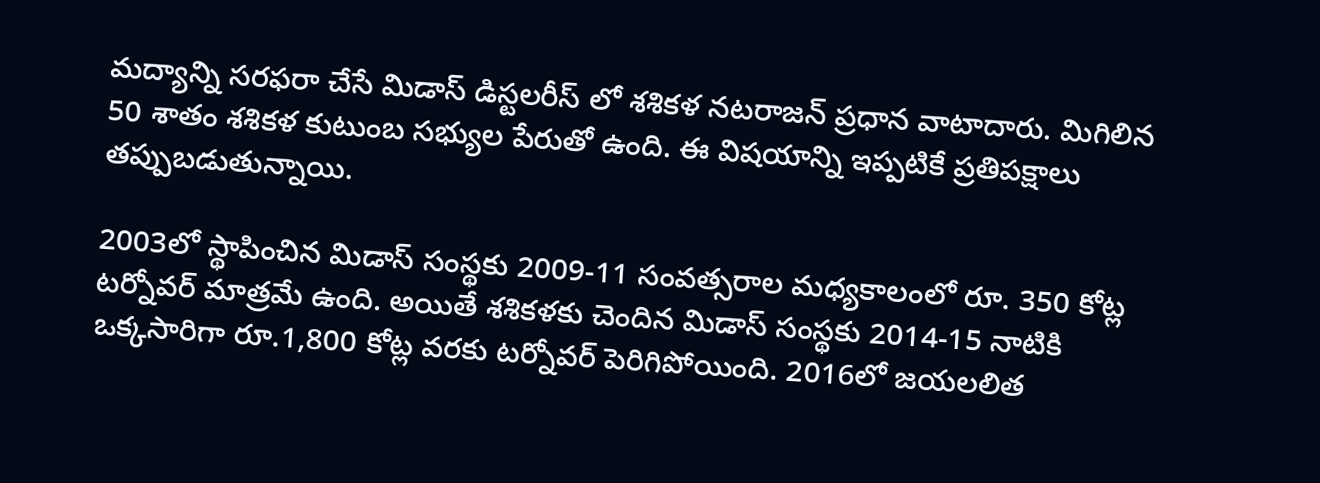మద్యాన్ని సరఫరా చేసే మిడాస్ డిస్టలరీస్ లో శశికళ నటరాజన్ ప్రధాన వాటాదారు. మిగిలిన 50 శాతం శశికళ కుటుంబ సభ్యుల పేరుతో ఉంది. ఈ విషయాన్ని ఇప్పటికే ప్రతిపక్షాలు తప్పుబడుతున్నాయి.

2003లో స్థాపించిన మిడాస్ సంస్థకు 2009-11 సంవత్సరాల మధ్యకాలంలో రూ. 350 కోట్ల టర్నోవర్ మాత్రమే ఉంది. అయితే శశికళకు చెందిన మిడాస్ సంస్థకు 2014-15 నాటికి ఒక్కసారిగా రూ.1,800 కోట్ల వరకు టర్నోవర్ పెరిగిపోయింది. 2016లో జయలలిత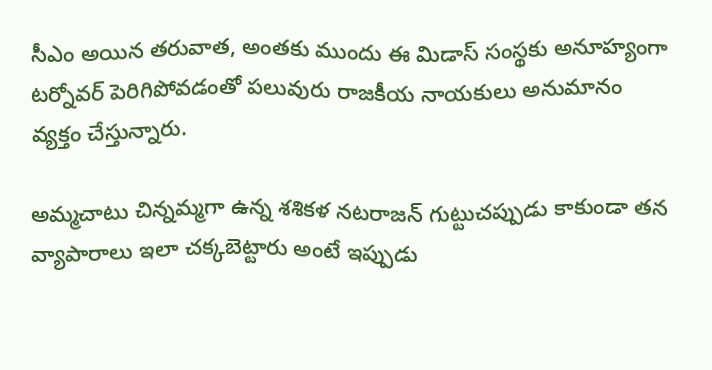సీఎం అయిన తరువాత, అంతకు ముందు ఈ మిడాస్ సంస్థకు అనూహ్యంగా టర్నోవర్ పెరిగిపోవడంతో పలువురు రాజకీయ నాయకులు అనుమానం వ్యక్తం చేస్తున్నారు.

అమ్మచాటు చిన్నమ్మగా ఉన్న శశికళ నటరాజన్ గుట్టుచప్పుడు కాకుండా తన వ్యాపారాలు ఇలా చక్కబెట్టారు అంటే ఇప్పుడు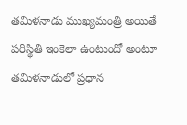తమిళనాడు ముఖ్యమంత్రి అయితే పరిస్థితి ఇంకెలా ఉంటుందో అంటూ తమిళనాడులో ప్రధాన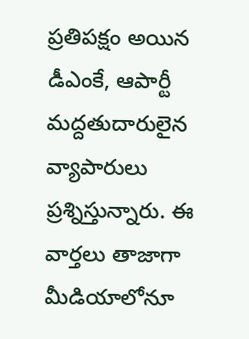ప్రతిపక్షం అయిన డీఎంకే, ఆపార్టీ మద్దతుదారులైన వ్యాపారులు ప్రశ్నిస్తున్నారు. ఈ వార్తలు తాజాగా మీడియాలోనూ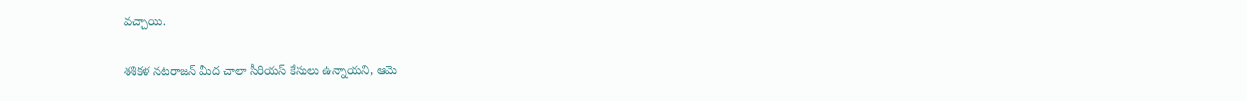వచ్చాయి.

శశికళ నటరాజన్ మీద చాలా సీరియస్ కేసులు ఉన్నాయని, ఆమె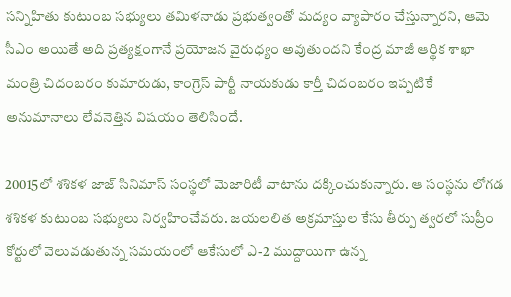సన్నిహితు కుటుంబ సభ్యులు తమిళనాడు ప్రభుత్వంతో మద్యం వ్యాపారం చేస్తున్నారని, ఆమె సీఎం అయితే అది ప్రత్యక్షంగానే ప్రయోజన వైరుధ్యం అవుతుందని కేంద్ర మాజీ ఆర్థిక శాఖా మంత్రి చిదంబరం కుమారుడు, కాంగ్రెస్ పార్టీ నాయకుడు కార్తీ చిదంబరం ఇప్పటికే అనుమానాలు లేవనెత్తిన విషయం తెలిసిందే.

20015లో శశికళ జాజ్ సినిమాస్ సంస్థలో మెజారిటీ వాటాను దక్కించుకున్నారు. ఆ సంస్థను లోగడ శశికళ కుటుంబ సభ్యులు నిర్వహించేవరు. జయలలిత అక్రమాస్తుల కేసు తీర్పు త్వరలో సుప్రీం కోర్టులో వెలువడుతున్న సమయంలో ఆకేసులో ఎ-2 ముద్దాయిగా ఉన్న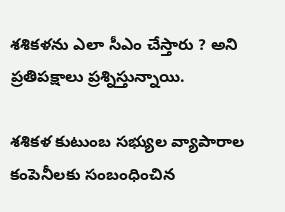శశికళను ఎలా సీఎం చేస్తారు ? అని ప్రతిపక్షాలు ప్రశ్నిస్తున్నాయి.

శశికళ కుటుంబ సభ్యుల వ్యాపారాల కంపెనీలకు సంబంధించిన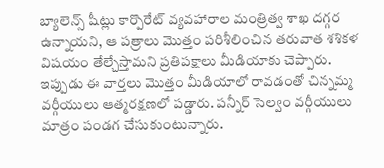బ్యాలెన్స్ షీట్లు కార్పొరేట్ వ్యవహారాల మంత్రిత్వ శాఖ దగ్గర ఉన్నాయని, ఆ పత్రాలు మొత్తం పరిశీలించిన తరువాత శశికళ విషయం తేల్చేస్తామని ప్రతిపక్షాలు మీడియాకు చెప్పారు. ఇప్పుడు ఈ వార్తలు మొత్తం మీడియాలో రావడంతో చిన్నమ్మ వర్గీయులు ఆత్మరక్షణలో పడ్డారు. పన్నీర్ సెల్వం వర్గీయులు మాత్రం పండగ చేసుకుంటున్నారు.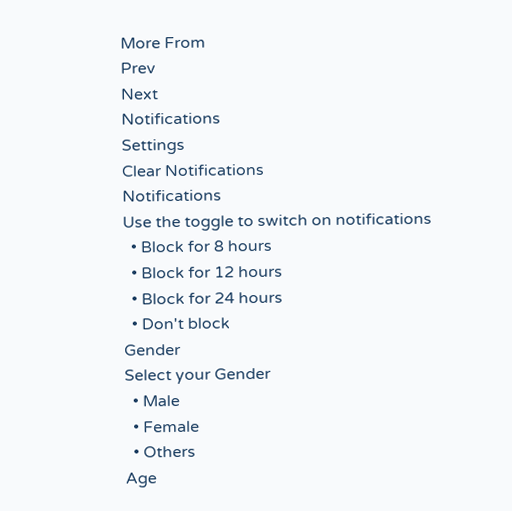More From
Prev
Next
Notifications
Settings
Clear Notifications
Notifications
Use the toggle to switch on notifications
  • Block for 8 hours
  • Block for 12 hours
  • Block for 24 hours
  • Don't block
Gender
Select your Gender
  • Male
  • Female
  • Others
Age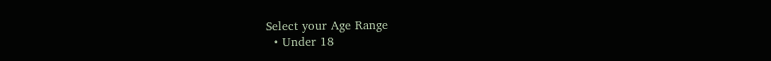Select your Age Range
  • Under 18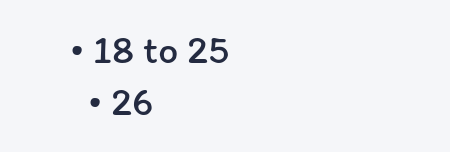• 18 to 25
  • 26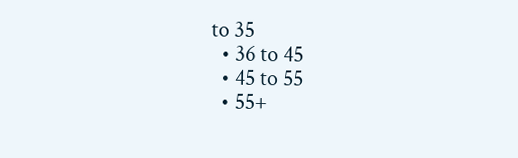to 35
  • 36 to 45
  • 45 to 55
  • 55+